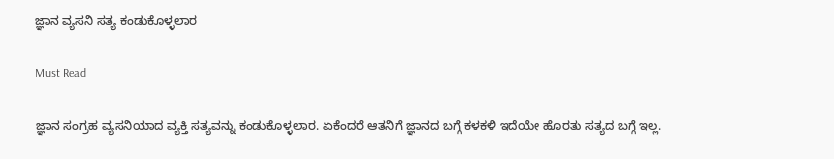ಜ್ಞಾನ ವ್ಯಸನಿ ಸತ್ಯ ಕಂಡುಕೊಳ್ಳಲಾರ

Must Read

ಜ್ಞಾನ ಸಂಗ್ರಹ ವ್ಯಸನಿಯಾದ ವ್ಯಕ್ತಿ ಸತ್ಯವನ್ನು ಕಂಡುಕೊಳ್ಳಲಾರ. ಏಕೆಂದರೆ ಆತನಿಗೆ ಜ್ಞಾನದ ಬಗ್ಗೆ ಕಳಕಳಿ ಇದೆಯೇ ಹೊರತು ಸತ್ಯದ ಬಗ್ಗೆ ಇಲ್ಲ.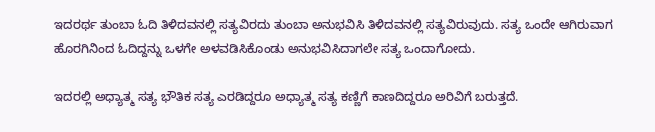ಇದರರ್ಥ ತುಂಬಾ ಓದಿ ತಿಳಿದವನಲ್ಲಿ ಸತ್ಯವಿರದು ತುಂಬಾ ಅನುಭವಿಸಿ ತಿಳಿದವನಲ್ಲಿ ಸತ್ಯವಿರುವುದು. ಸತ್ಯ ಒಂದೇ ಆಗಿರುವಾಗ ಹೊರಗಿನಿಂದ ಓದಿದ್ದನ್ನು ಒಳಗೇ ಅಳವಡಿಸಿಕೊಂಡು ಅನುಭವಿಸಿದಾಗಲೇ ಸತ್ಯ ಒಂದಾಗೋದು.

ಇದರಲ್ಲಿ ಅಧ್ಯಾತ್ಮ ಸತ್ಯ ಭೌತಿಕ ಸತ್ಯ ಎರಡಿದ್ದರೂ ಅಧ್ಯಾತ್ಮ ಸತ್ಯ ಕಣ್ಣಿಗೆ ಕಾಣದಿದ್ದರೂ ಅರಿವಿಗೆ ಬರುತ್ತದೆ.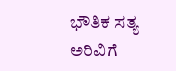ಭೌತಿಕ ಸತ್ಯ ಅರಿವಿಗೆ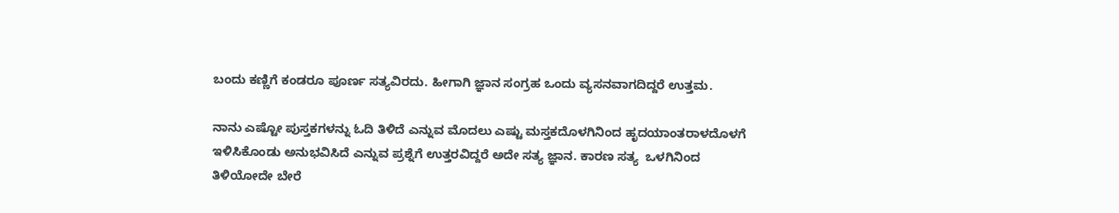ಬಂದು ಕಣ್ಣಿಗೆ ಕಂಡರೂ ಪೂರ್ಣ ಸತ್ಯವಿರದು. ಹೀಗಾಗಿ ಜ್ಞಾನ ಸಂಗ್ರಹ ಒಂದು ವ್ಯಸನವಾಗದಿದ್ದರೆ ಉತ್ತಮ.

ನಾನು ಎಷ್ಟೋ ಪುಸ್ತಕಗಳನ್ನು ಓದಿ ತಿಳಿದೆ ಎನ್ನುವ ಮೊದಲು ಎಷ್ಟು ಮಸ್ತಕದೊಳಗಿನಿಂದ ಹೃದಯಾಂತರಾಳದೊಳಗೆ ಇಳಿಸಿಕೊಂಡು ಅನುಭವಿಸಿದೆ ಎನ್ನುವ ಪ್ರಶ್ನೆಗೆ ಉತ್ತರವಿದ್ದರೆ ಅದೇ ಸತ್ಯ ಜ್ಞಾನ. ಕಾರಣ ಸತ್ಯ‌  ಒಳಗಿನಿಂದ ತಿಳಿಯೋದೇ ಬೇರೆ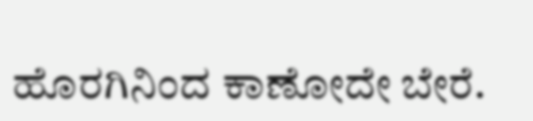ಹೊರಗಿನಿಂದ ಕಾಣೋದೇ ಬೇರೆ.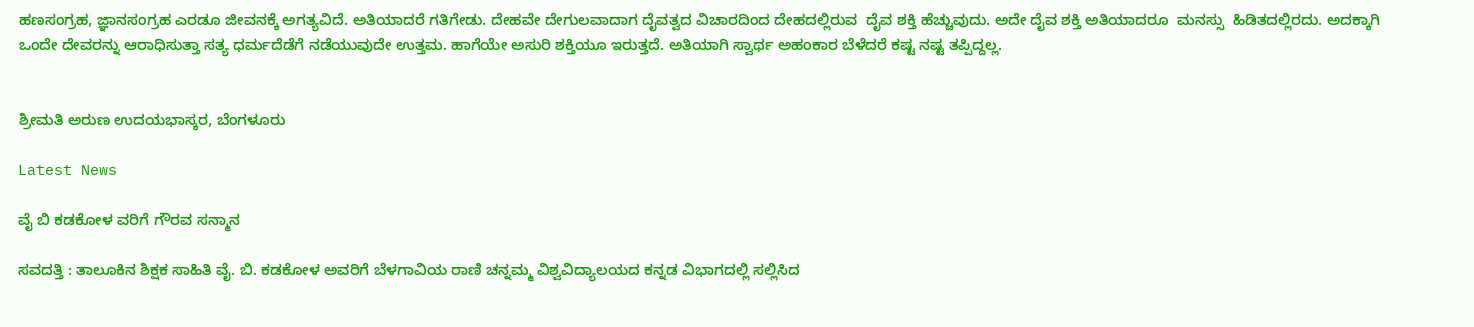ಹಣಸಂಗ್ರಹ, ಜ್ಞಾನಸಂಗ್ರಹ ಎರಡೂ ಜೀವನಕ್ಕೆ ಅಗತ್ಯವಿದೆ. ಅತಿಯಾದರೆ ಗತಿಗೇಡು. ದೇಹವೇ ದೇಗುಲವಾದಾಗ ದೈವತ್ವದ ವಿಚಾರದಿಂದ ದೇಹದಲ್ಲಿರುವ  ದೈವ ಶಕ್ತಿ ಹೆಚ್ಚುವುದು. ಅದೇ ದೈವ ಶಕ್ತಿ ಅತಿಯಾದರೂ  ಮನಸ್ಸು  ಹಿಡಿತದಲ್ಲಿರದು. ಅದಕ್ಕಾಗಿ ಒಂದೇ ದೇವರನ್ನು ಆರಾಧಿಸುತ್ತಾ ಸತ್ಯ ಧರ್ಮದೆಡೆಗೆ ನಡೆಯುವುದೇ ಉತ್ತಮ. ಹಾಗೆಯೇ ಅಸುರಿ ಶಕ್ತಿಯೂ ಇರುತ್ತದೆ. ಅತಿಯಾಗಿ ಸ್ವಾರ್ಥ ಅಹಂಕಾರ ಬೆಳೆದರೆ ಕಷ್ಟ ನಷ್ಟ ತಪ್ಪಿದ್ದಲ್ಲ.


ಶ್ರೀಮತಿ ಅರುಣ ಉದಯಭಾಸ್ಕರ, ಬೆಂಗಳೂರು

Latest News

ವೈ ಬಿ ಕಡಕೋಳ ವರಿಗೆ ಗೌರವ ಸನ್ಮಾನ

ಸವದತ್ತಿ : ತಾಲೂಕಿನ ಶಿಕ್ಷಕ ಸಾಹಿತಿ ವೈ. ಬಿ. ಕಡಕೋಳ ಅವರಿಗೆ ಬೆಳಗಾವಿಯ ರಾಣಿ ಚನ್ನಮ್ಮ ವಿಶ್ವವಿದ್ಯಾಲಯದ ಕನ್ನಡ ವಿಭಾಗದಲ್ಲಿ ಸಲ್ಲಿಸಿದ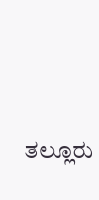ತಲ್ಲೂರು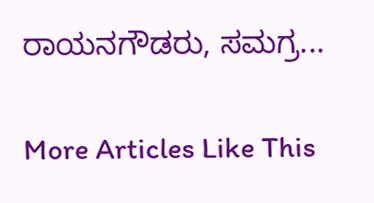ರಾಯನಗೌಡರು, ಸಮಗ್ರ...

More Articles Like This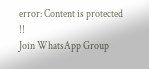error: Content is protected !!
Join WhatsApp Group